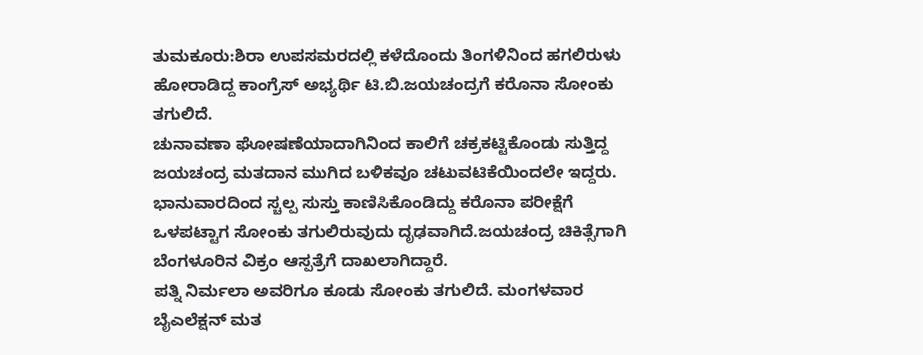ತುಮಕೂರು:ಶಿರಾ ಉಪಸಮರದಲ್ಲಿ ಕಳೆದೊಂದು ತಿಂಗಳಿನಿಂದ ಹಗಲಿರುಳು ಹೋರಾಡಿದ್ದ ಕಾಂಗ್ರೆಸ್ ಅಭ್ಯರ್ಥಿ ಟಿ.ಬಿ.ಜಯಚಂದ್ರಗೆ ಕರೊನಾ ಸೋಂಕು ತಗುಲಿದೆ.
ಚುನಾವಣಾ ಘೋಷಣೆಯಾದಾಗಿನಿಂದ ಕಾಲಿಗೆ ಚಕ್ರಕಟ್ಟಿಕೊಂಡು ಸುತ್ತಿದ್ದ ಜಯಚಂದ್ರ ಮತದಾನ ಮುಗಿದ ಬಳಿಕವೂ ಚಟುವಟಿಕೆಯಿಂದಲೇ ಇದ್ದರು. ಭಾನುವಾರದಿಂದ ಸ್ಚಲ್ಪ ಸುಸ್ತು ಕಾಣಿಸಿಕೊಂಡಿದ್ದು ಕರೊನಾ ಪರೀಕ್ಷೆಗೆ ಒಳಪಟ್ಟಾಗ ಸೋಂಕು ತಗುಲಿರುವುದು ದೃಢವಾಗಿದೆ.ಜಯಚಂದ್ರ ಚಿಕಿತ್ಸೆಗಾಗಿ ಬೆಂಗಳೂರಿನ ವಿಕ್ರಂ ಆಸ್ಪತ್ರೆಗೆ ದಾಖಲಾಗಿದ್ದಾರೆ.
ಪತ್ನಿ ನಿರ್ಮಲಾ ಅವರಿಗೂ ಕೂಡು ಸೋಂಕು ತಗುಲಿದೆ. ಮಂಗಳವಾರ ಬೈಎಲೆಕ್ಷನ್ ಮತ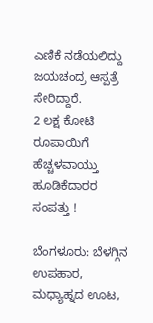ಎಣಿಕೆ ನಡೆಯಲಿದ್ದು ಜಯಚಂದ್ರ ಆಸ್ಪತ್ರೆ ಸೇರಿದ್ದಾರೆ.
2 ಲಕ್ಷ ಕೋಟಿ ರೂಪಾಯಿಗೆ ಹೆಚ್ಚಳವಾಯ್ತು ಹೂಡಿಕೆದಾರರ ಸಂಪತ್ತು !

ಬೆಂಗಳೂರು: ಬೆಳಗ್ಗಿನ ಉಪಹಾರ, ಮಧ್ಯಾಹ್ನದ ಊಟ,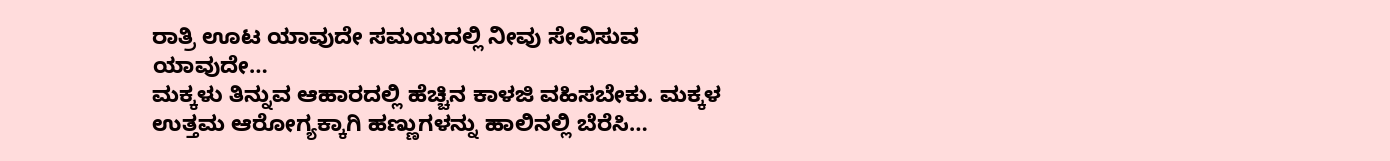ರಾತ್ರಿ ಊಟ ಯಾವುದೇ ಸಮಯದಲ್ಲಿ ನೀವು ಸೇವಿಸುವ ಯಾವುದೇ…
ಮಕ್ಕಳು ತಿನ್ನುವ ಆಹಾರದಲ್ಲಿ ಹೆಚ್ಚಿನ ಕಾಳಜಿ ವಹಿಸಬೇಕು. ಮಕ್ಕಳ ಉತ್ತಮ ಆರೋಗ್ಯಕ್ಕಾಗಿ ಹಣ್ಣುಗಳನ್ನು ಹಾಲಿನಲ್ಲಿ ಬೆರೆಸಿ…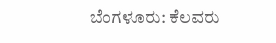ಬೆಂಗಳೂರು: ಕೆಲವರು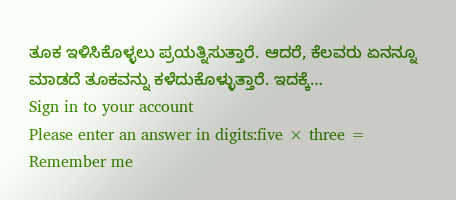ತೂಕ ಇಳಿಸಿಕೊಳ್ಳಲು ಪ್ರಯತ್ನಿಸುತ್ತಾರೆ. ಆದರೆ, ಕೆಲವರು ಏನನ್ನೂ ಮಾಡದೆ ತೂಕವನ್ನು ಕಳೆದುಕೊಳ್ಳುತ್ತಾರೆ. ಇದಕ್ಕೆ…
Sign in to your account
Please enter an answer in digits:five × three =
Remember me